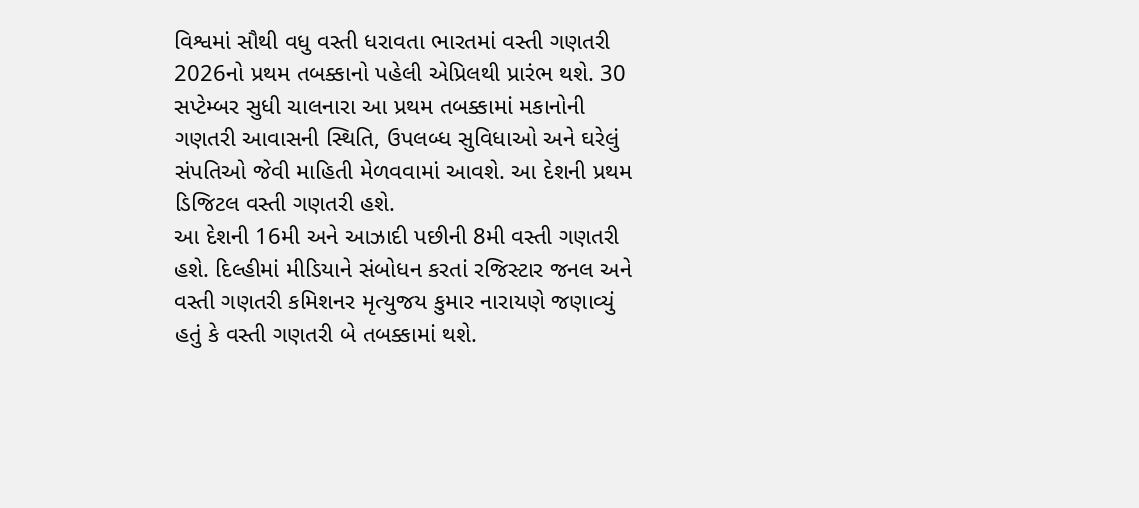વિશ્વમાં સૌથી વધુ વસ્તી ધરાવતા ભારતમાં વસ્તી ગણતરી 2026નો પ્રથમ તબક્કાનો પહેલી એપ્રિલથી પ્રારંભ થશે. 30 સપ્ટેમ્બર સુધી ચાલનારા આ પ્રથમ તબક્કામાં મકાનોની ગણતરી આવાસની સ્થિતિ, ઉપલબ્ધ સુવિધાઓ અને ઘરેલું સંપતિઓ જેવી માહિતી મેળવવામાં આવશે. આ દેશની પ્રથમ ડિજિટલ વસ્તી ગણતરી હશે.
આ દેશની 16મી અને આઝાદી પછીની 8મી વસ્તી ગણતરી હશે. દિલ્હીમાં મીડિયાને સંબોધન કરતાં રજિસ્ટાર જનલ અને વસ્તી ગણતરી કમિશનર મૃત્યુજય કુમાર નારાયણે જણાવ્યું હતું કે વસ્તી ગણતરી બે તબક્કામાં થશે.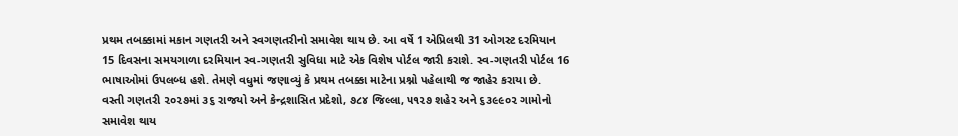પ્રથમ તબક્કામાં મકાન ગણતરી અને સ્વગણતરીનો સમાવેશ થાય છે. આ વર્ષે 1 એપ્રિલથી 31 ઓગસ્ટ દરમિયાન 15 દિવસના સમયગાળા દરમિયાન સ્વ-ગણતરી સુવિધા માટે એક વિશેષ પોર્ટલ જારી કરાશે. સ્વ-ગણતરી પોર્ટલ 16 ભાષાઓમાં ઉપલબ્ધ હશે. તેમણે વધુમાં જણાવ્યું કે પ્રથમ તબક્કા માટેના પ્રશ્નો પહેલાથી જ જાહેર કરાયા છે.
વસ્તી ગણતરી ૨૦૨૭માં ૩૬ રાજયો અને કેન્દ્રશાસિત પ્રદેશો, ૭૮૪ જિલ્લા, ૫૧૨૭ શહેર અને ૬૩૯૯૦૨ ગામોનો સમાવેશ થાય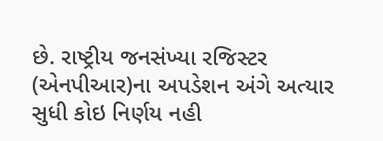છે. રાષ્ટ્રીય જનસંખ્યા રજિસ્ટર (એનપીઆર)ના અપડેશન અંગે અત્યાર સુધી કોઇ નિર્ણય નહી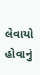લેવાયો હોવાનું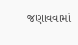જણાવવામાં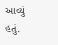આવ્યું હતું.